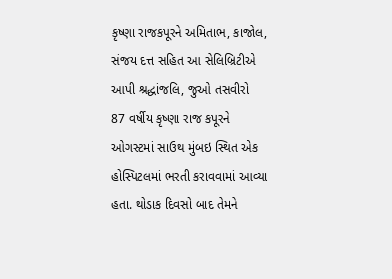કૃષ્ણા રાજકપૂરને અમિતાભ, કાજોલ, સંજય દત્ત સહિત આ સેલિબ્રિટીએ આપી શ્રદ્ધાંજલિ, જુઓ તસવીરો
87 વર્ષીય કૃષ્ણા રાજ કપૂરને ઓગસ્ટમાં સાઉથ મુંબઇ સ્થિત એક હોસ્પિટલમાં ભરતી કરાવવામાં આવ્યા હતા. થોડાક દિવસો બાદ તેમને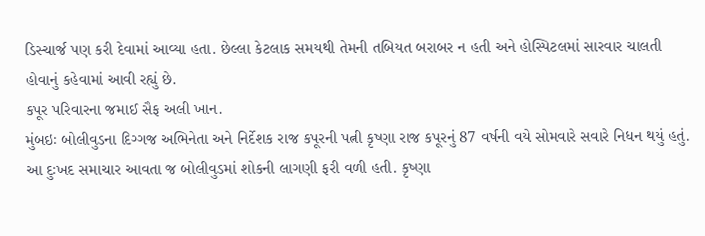ડિસ્ચાર્જ પણ કરી દેવામાં આવ્યા હતા. છેલ્લા કેટલાક સમયથી તેમની તબિયત બરાબર ન હતી અને હોસ્પિટલમાં સારવાર ચાલતી હોવાનું કહેવામાં આવી રહ્યું છે.
કપૂર પરિવારના જમાઈ સૈફ અલી ખાન.
મુંબઇઃ બોલીવુડના દિગ્ગજ અભિનેતા અને નિર્દેશક રાજ કપૂરની પત્ની કૃષ્ણા રાજ કપૂરનું 87 વર્ષની વયે સોમવારે સવારે નિધન થયું હતું. આ દુઃખદ સમાચાર આવતા જ બોલીવુડમાં શોકની લાગણી ફરી વળી હતી. કૃષ્ણા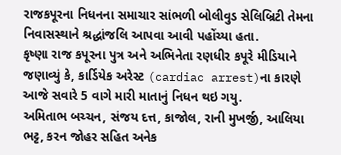રાજકપૂરના નિધનના સમાચાર સાંભળી બોલીવુડ સેલિબ્રિટી તેમના નિવાસસ્થાને શ્રદ્ધાંજલિ આપવા આવી પહોંચ્યા હતા.
કૃષ્ણા રાજ કપૂરના પુત્ર અને અભિનેતા રણધીર કપૂરે મીડિયાને જણાવ્યું કે, કાર્ડિયેક અરેસ્ટ (cardiac arrest)ના કારણે આજે સવારે 5 વાગે મારી માતાનું નિધન થઇ ગયુ.
અમિતાભ બચ્ચન, સંજય દત્ત, કાજોલ, રાની મુખર્જી, આલિયા ભટ્ટ, કરન જોહર સહિત અનેક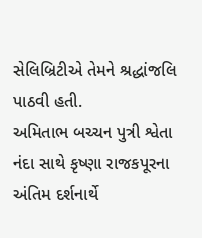સેલિબ્રિટીએ તેમને શ્રદ્ધાંજલિ પાઠવી હતી.
અમિતાભ બચ્ચન પુત્રી શ્વેતા નંદા સાથે કૃષ્ણા રાજકપૂરના અંતિમ દર્શનાર્થે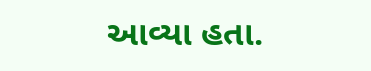આવ્યા હતા.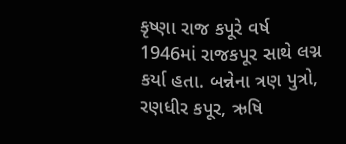કૃષ્ણા રાજ કપૂરે વર્ષ 1946માં રાજકપૂર સાથે લગ્ન કર્યા હતા. બન્નેના ત્રણ પુત્રો, રણધીર કપૂર, ઋષિ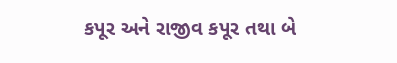કપૂર અને રાજીવ કપૂર તથા બે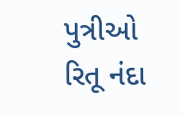પુત્રીઓ રિતૂ નંદા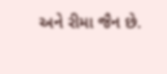અને રીમા જૈન છે.